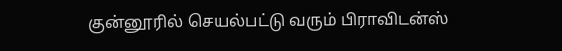குன்னூரில் செயல்பட்டு வரும் பிராவிடன்ஸ்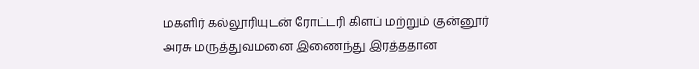மகளிர் கல்லூரியுடன் ரோட்டரி கிளப் மற்றும் குன்னூர் அரசு மருத்துவமனை இணைந்து இரத்ததான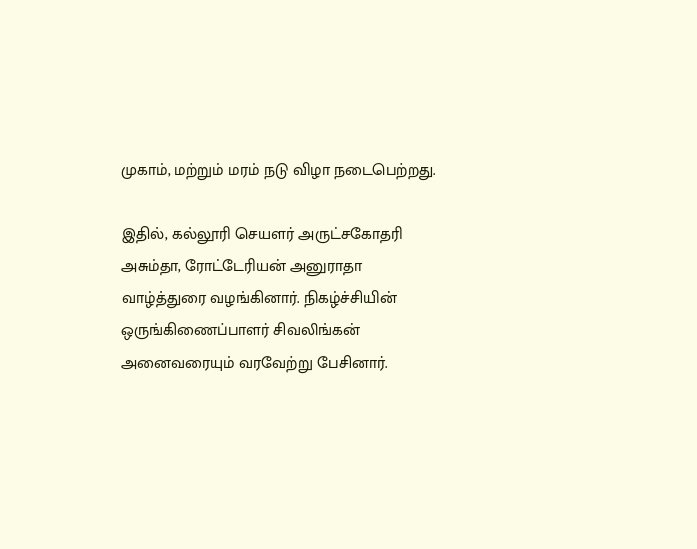முகாம், மற்றும் மரம் நடு விழா நடைபெற்றது.

இதில், கல்லூரி செயளர் அருட்சகோதரி அசும்தா, ரோட்டேரியன் அனுராதா வாழ்த்துரை வழங்கினார். நிகழ்ச்சியின் ஒருங்கிணைப்பாளர் சிவலிங்கன் அனைவரையும் வரவேற்று பேசினார்.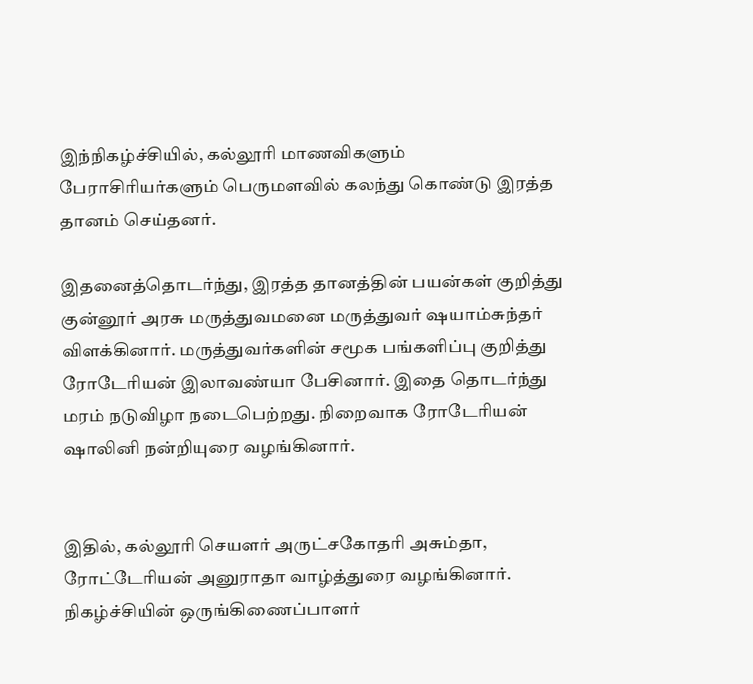இந்நிகழ்ச்சியில், கல்லூரி மாணவிகளும் பேராசிரியர்களும் பெருமளவில் கலந்து கொண்டு இரத்த தானம் செய்தனர்.

இதனைத்தொடர்ந்து, இரத்த தானத்தின் பயன்கள் குறித்து குன்னூர் அரசு மருத்துவமனை மருத்துவர் ஷயாம்சுந்தர் விளக்கினார். மருத்துவர்களின் சமூக பங்களிப்பு குறித்து ரோடேரியன் இலாவண்யா பேசினார். இதை தொடர்ந்து மரம் நடுவிழா நடைபெற்றது. நிறைவாக ரோடேரியன் ஷாலினி நன்றியுரை வழங்கினார்.


இதில், கல்லூரி செயளர் அருட்சகோதரி அசும்தா, ரோட்டேரியன் அனுராதா வாழ்த்துரை வழங்கினார். நிகழ்ச்சியின் ஒருங்கிணைப்பாளர்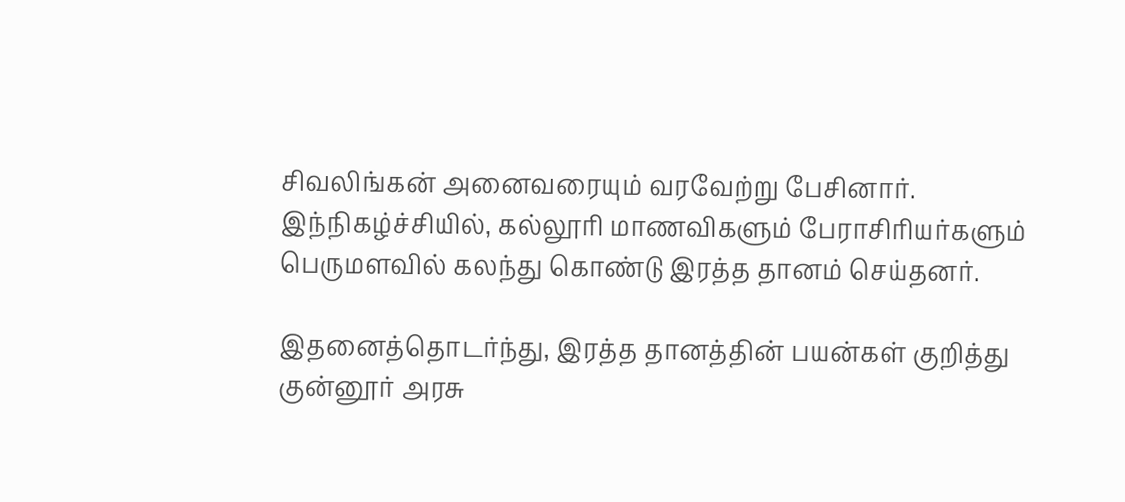சிவலிங்கன் அனைவரையும் வரவேற்று பேசினார். இந்நிகழ்ச்சியில், கல்லூரி மாணவிகளும் பேராசிரியர்களும் பெருமளவில் கலந்து கொண்டு இரத்த தானம் செய்தனர்.

இதனைத்தொடர்ந்து, இரத்த தானத்தின் பயன்கள் குறித்து குன்னூர் அரசு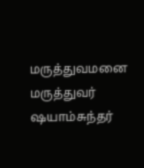மருத்துவமனை மருத்துவர் ஷயாம்சுந்தர்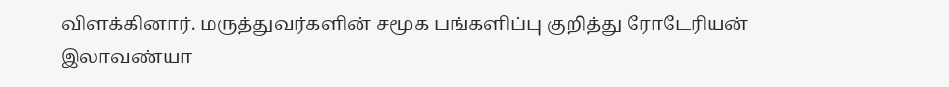விளக்கினார். மருத்துவர்களின் சமூக பங்களிப்பு குறித்து ரோடேரியன் இலாவண்யா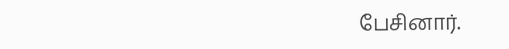பேசினார்.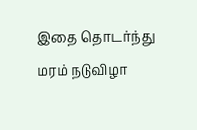இதை தொடர்ந்து மரம் நடுவிழா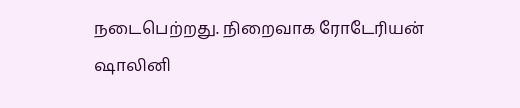நடைபெற்றது. நிறைவாக ரோடேரியன் ஷாலினி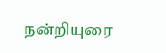நன்றியுரை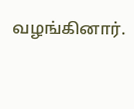வழங்கினார்.